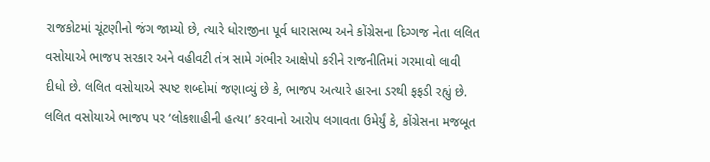રાજકોટમાં ચૂંટણીનો જંગ જામ્યો છે, ત્યારે ધોરાજીના પૂર્વ ધારાસભ્ય અને કોંગ્રેસના દિગ્ગજ નેતા લલિત વસોયાએ ભાજપ સરકાર અને વહીવટી તંત્ર સામે ગંભીર આક્ષેપો કરીને રાજનીતિમાં ગરમાવો લાવી દીધો છે. લલિત વસોયાએ સ્પષ્ટ શબ્દોમાં જણાવ્યું છે કે, ભાજપ અત્યારે હારના ડરથી ફફડી રહ્યું છે.
લલિત વસોયાએ ભાજપ પર ‘લોકશાહીની હત્યા’ કરવાનો આરોપ લગાવતા ઉમેર્યું કે, કોંગ્રેસના મજબૂત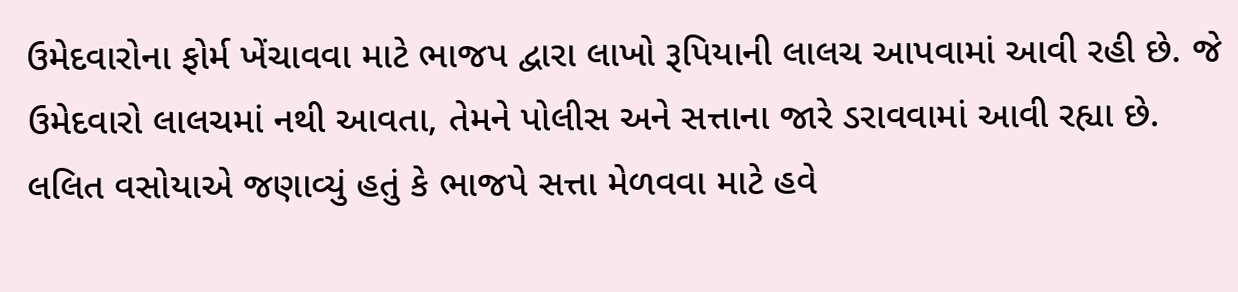ઉમેદવારોના ફોર્મ ખેંચાવવા માટે ભાજપ દ્વારા લાખો રૂપિયાની લાલચ આપવામાં આવી રહી છે. જે ઉમેદવારો લાલચમાં નથી આવતા, તેમને પોલીસ અને સત્તાના જારે ડરાવવામાં આવી રહ્યા છે. લલિત વસોયાએ જણાવ્યું હતું કે ભાજપે સત્તા મેળવવા માટે હવે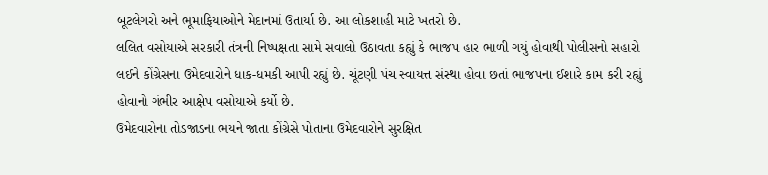બૂટલેગરો અને ભૂમાફિયાઓને મેદાનમાં ઉતાર્યા છે. આ લોકશાહી માટે ખતરો છે.
લલિત વસોયાએ સરકારી તંત્રની નિષ્પક્ષતા સામે સવાલો ઉઠાવતા કહ્યું કે ભાજપ હાર ભાળી ગયું હોવાથી પોલીસનો સહારો લઈને કોંગ્રેસના ઉમેદવારોને ધાક-ધમકી આપી રહ્યું છે. ચૂંટણી પંચ સ્વાયત્ત સંસ્થા હોવા છતાં ભાજપના ઈશારે કામ કરી રહ્યું હોવાનો ગંભીર આક્ષેપ વસોયાએ કર્યો છે.
ઉમેદવારોના તોડજાડના ભયને જાતા કોંગ્રેસે પોતાના ઉમેદવારોને સુરક્ષિત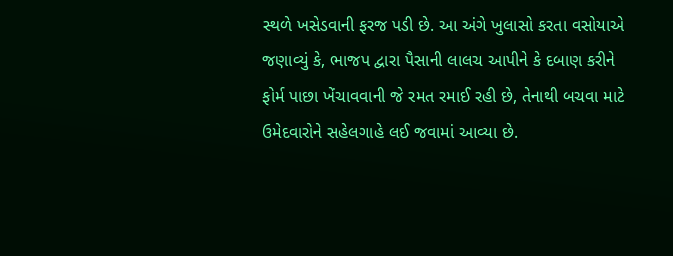સ્થળે ખસેડવાની ફરજ પડી છે. આ અંગે ખુલાસો કરતા વસોયાએ જણાવ્યું કે, ભાજપ દ્વારા પૈસાની લાલચ આપીને કે દબાણ કરીને ફોર્મ પાછા ખેંચાવવાની જે રમત રમાઈ રહી છે, તેનાથી બચવા માટે ઉમેદવારોને સહેલગાહે લઈ જવામાં આવ્યા છે.